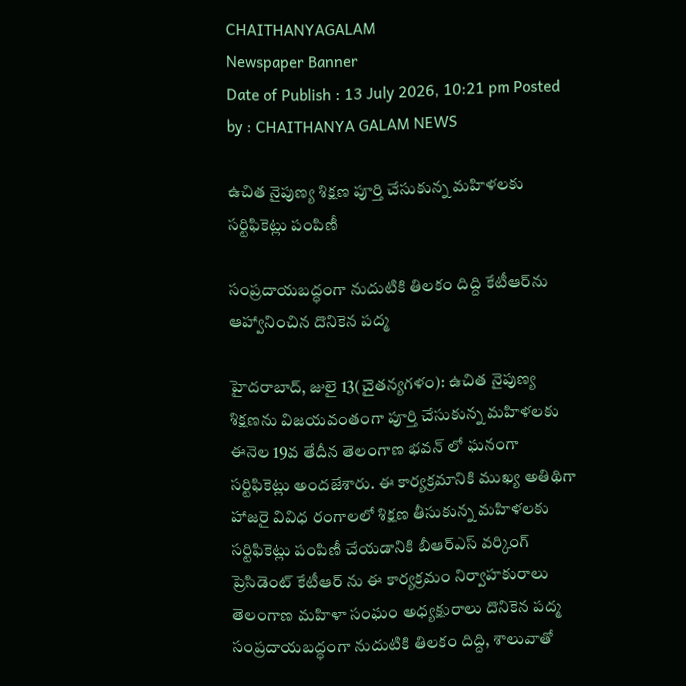CHAITHANYAGALAM
Newspaper Banner
Date of Publish : 13 July 2026, 10:21 pm Posted by : CHAITHANYA GALAM NEWS

ఉచిత నైపుణ్య శిక్షణ పూర్తి చేసుకున్న మహిళలకు సర్టిఫికెట్లు పంపిణీ

సంప్రదాయబద్ధంగా నుదుటికి తిలకం దిద్ది కేటీఆర్‌ను ఆహ్వానించిన దొనికెన పద్మ

హైదరాబాద్, జులై 13(చైతన్యగళం): ఉచిత నైపుణ్య శిక్షణను విజయవంతంగా పూర్తి చేసుకున్న మహిళలకు ఈనెల 19వ తేదీన తెలంగాణ భవన్ లో ఘనంగా సర్టిఫికెట్లు అందజేశారు. ఈ కార్యక్రమానికి ముఖ్య అతిథిగా హాజరై వివిధ రంగాలలో శిక్షణ తీసుకున్న మహిళలకు సర్టిఫికెట్లు పంపిణీ చేయడానికి బీఆర్ఎస్ వర్కింగ్ ప్రెసిడెంట్ కేటీఆర్ ను ఈ కార్యక్రమం నిర్వాహకురాలు తెలంగాణ మహిళా సంఘం అధ్యక్షురాలు దొనికెన పద్మ సంప్రదాయబద్ధంగా నుదుటికి తిలకం దిద్ది, శాలువాతో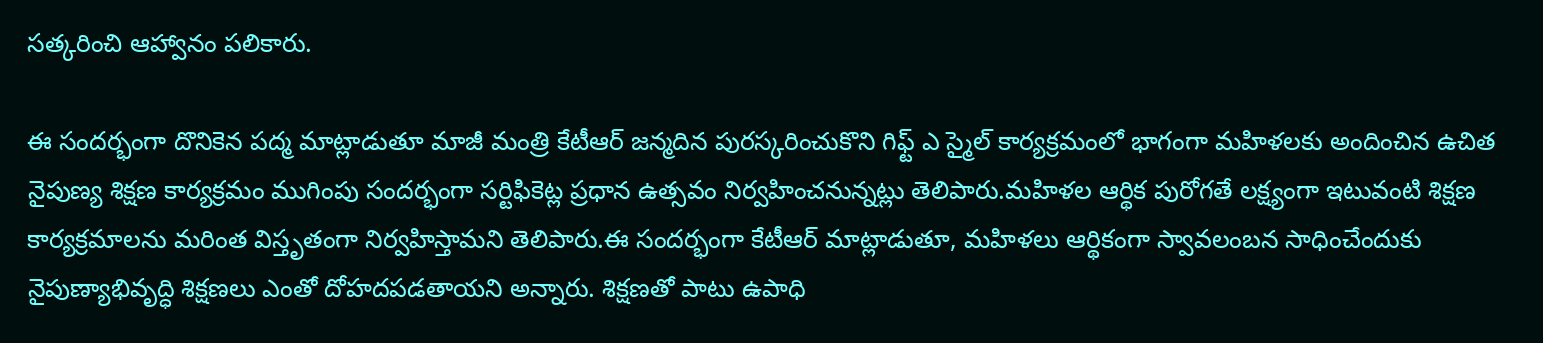సత్కరించి ఆహ్వానం పలికారు.

ఈ సందర్భంగా దొనికెన పద్మ మాట్లాడుతూ మాజీ మంత్రి కేటీఆర్ జన్మదిన పురస్కరించుకొని గిఫ్ట్ ఎ స్మైల్ కార్యక్రమంలో భాగంగా మహిళలకు అందించిన ఉచిత నైపుణ్య శిక్షణ కార్యక్రమం ముగింపు సందర్భంగా సర్టిఫికెట్ల ప్రధాన ఉత్సవం నిర్వహించనున్నట్లు తెలిపారు.మహిళల ఆర్థిక పురోగతే లక్ష్యంగా ఇటువంటి శిక్షణ కార్యక్రమాలను మరింత విస్తృతంగా నిర్వహిస్తామని తెలిపారు.ఈ సందర్భంగా కేటీఆర్ మాట్లాడుతూ, మహిళలు ఆర్థికంగా స్వావలంబన సాధించేందుకు నైపుణ్యాభివృద్ధి శిక్షణలు ఎంతో దోహదపడతాయని అన్నారు. శిక్షణతో పాటు ఉపాధి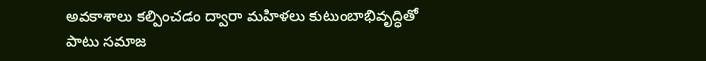అవకాశాలు కల్పించడం ద్వారా మహిళలు కుటుంబాభివృద్ధితో పాటు సమాజ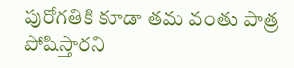పురోగతికి కూడా తమ వంతు పాత్ర పోషిస్తారని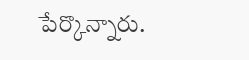పేర్కొన్నారు.